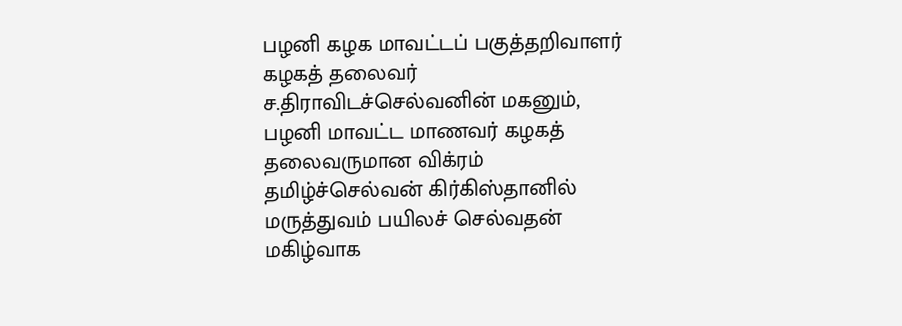பழனி கழக மாவட்டப் பகுத்தறிவாளர் கழகத் தலைவர் ச.திராவிடச்செல்வனின் மகனும், பழனி மாவட்ட மாணவர் கழகத் தலைவருமான விக்ரம் தமிழ்ச்செல்வன் கிர்கிஸ்தானில் மருத்துவம் பயிலச் செல்வதன் மகிழ்வாக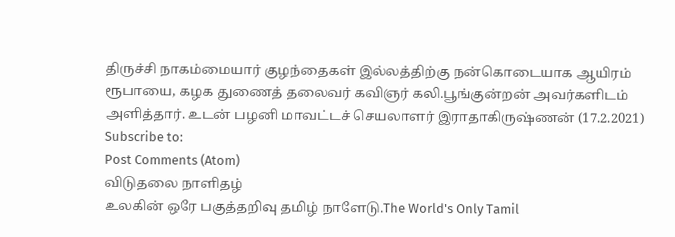திருச்சி நாகம்மையார் குழந்தைகள் இல்லத்திற்கு நன்கொடையாக ஆயிரம் ரூபாயை, கழக துணைத் தலைவர் கவிஞர் கலி.பூங்குன்றன் அவர்களிடம் அளித்தார். உடன் பழனி மாவட்டச் செயலாளர் இராதாகிருஷ்ணன் (17.2.2021)
Subscribe to:
Post Comments (Atom)
விடுதலை நாளிதழ்
உலகின் ஒரே பகுத்தறிவு தமிழ் நாளேடு.The World's Only Tamil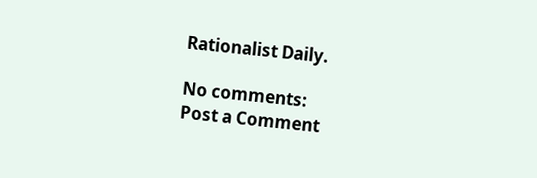Rationalist Daily.

No comments:
Post a Comment